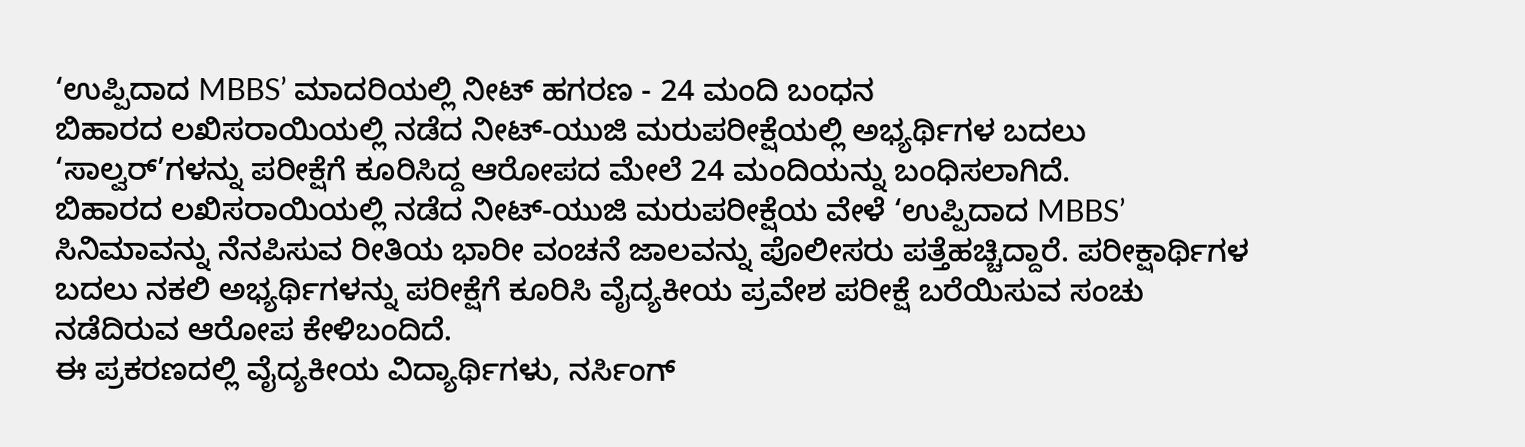‘ಉಪ್ಪಿದಾದ MBBS’ ಮಾದರಿಯಲ್ಲಿ ನೀಟ್ ಹಗರಣ - 24 ಮಂದಿ ಬಂಧನ
ಬಿಹಾರದ ಲಖಿಸರಾಯಿಯಲ್ಲಿ ನಡೆದ ನೀಟ್-ಯುಜಿ ಮರುಪರೀಕ್ಷೆಯಲ್ಲಿ ಅಭ್ಯರ್ಥಿಗಳ ಬದಲು ‘ಸಾಲ್ವರ್’ಗಳನ್ನು ಪರೀಕ್ಷೆಗೆ ಕೂರಿಸಿದ್ದ ಆರೋಪದ ಮೇಲೆ 24 ಮಂದಿಯನ್ನು ಬಂಧಿಸಲಾಗಿದೆ.
ಬಿಹಾರದ ಲಖಿಸರಾಯಿಯಲ್ಲಿ ನಡೆದ ನೀಟ್-ಯುಜಿ ಮರುಪರೀಕ್ಷೆಯ ವೇಳೆ ‘ಉಪ್ಪಿದಾದ MBBS’ ಸಿನಿಮಾವನ್ನು ನೆನಪಿಸುವ ರೀತಿಯ ಭಾರೀ ವಂಚನೆ ಜಾಲವನ್ನು ಪೊಲೀಸರು ಪತ್ತೆಹಚ್ಚಿದ್ದಾರೆ. ಪರೀಕ್ಷಾರ್ಥಿಗಳ ಬದಲು ನಕಲಿ ಅಭ್ಯರ್ಥಿಗಳನ್ನು ಪರೀಕ್ಷೆಗೆ ಕೂರಿಸಿ ವೈದ್ಯಕೀಯ ಪ್ರವೇಶ ಪರೀಕ್ಷೆ ಬರೆಯಿಸುವ ಸಂಚು ನಡೆದಿರುವ ಆರೋಪ ಕೇಳಿಬಂದಿದೆ.
ಈ ಪ್ರಕರಣದಲ್ಲಿ ವೈದ್ಯಕೀಯ ವಿದ್ಯಾರ್ಥಿಗಳು, ನರ್ಸಿಂಗ್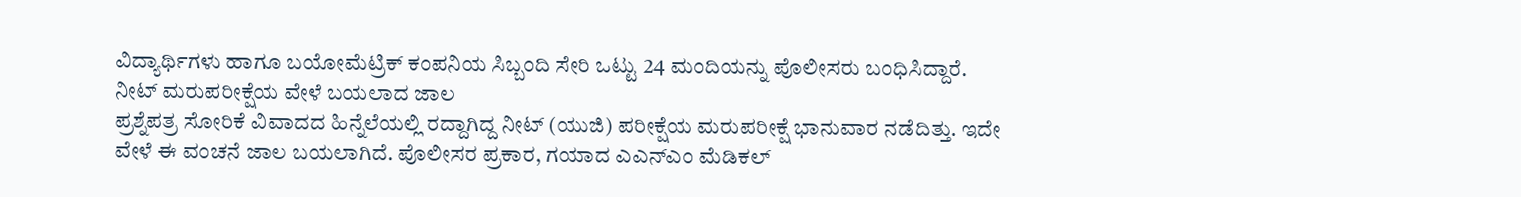ವಿದ್ಯಾರ್ಥಿಗಳು ಹಾಗೂ ಬಯೋಮೆಟ್ರಿಕ್ ಕಂಪನಿಯ ಸಿಬ್ಬಂದಿ ಸೇರಿ ಒಟ್ಟು 24 ಮಂದಿಯನ್ನು ಪೊಲೀಸರು ಬಂಧಿಸಿದ್ದಾರೆ.
ನೀಟ್ ಮರುಪರೀಕ್ಷೆಯ ವೇಳೆ ಬಯಲಾದ ಜಾಲ
ಪ್ರಶ್ನೆಪತ್ರ ಸೋರಿಕೆ ವಿವಾದದ ಹಿನ್ನೆಲೆಯಲ್ಲಿ ರದ್ದಾಗಿದ್ದ ನೀಟ್ (ಯುಜಿ) ಪರೀಕ್ಷೆಯ ಮರುಪರೀಕ್ಷೆ ಭಾನುವಾರ ನಡೆದಿತ್ತು. ಇದೇ ವೇಳೆ ಈ ವಂಚನೆ ಜಾಲ ಬಯಲಾಗಿದೆ. ಪೊಲೀಸರ ಪ್ರಕಾರ, ಗಯಾದ ಎಎನ್ಎಂ ಮೆಡಿಕಲ್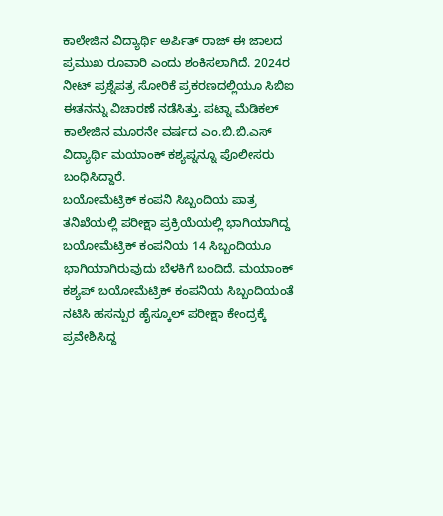ಕಾಲೇಜಿನ ವಿದ್ಯಾರ್ಥಿ ಅರ್ಪಿತ್ ರಾಜ್ ಈ ಜಾಲದ ಪ್ರಮುಖ ರೂವಾರಿ ಎಂದು ಶಂಕಿಸಲಾಗಿದೆ. 2024ರ ನೀಟ್ ಪ್ರಶ್ನೆಪತ್ರ ಸೋರಿಕೆ ಪ್ರಕರಣದಲ್ಲಿಯೂ ಸಿಬಿಐ ಈತನನ್ನು ವಿಚಾರಣೆ ನಡೆಸಿತ್ತು. ಪಟ್ನಾ ಮೆಡಿಕಲ್ ಕಾಲೇಜಿನ ಮೂರನೇ ವರ್ಷದ ಎಂ.ಬಿ.ಬಿ.ಎಸ್ ವಿದ್ಯಾರ್ಥಿ ಮಯಾಂಕ್ ಕಶ್ಯಪ್ನನ್ನೂ ಪೊಲೀಸರು ಬಂಧಿಸಿದ್ದಾರೆ.
ಬಯೋಮೆಟ್ರಿಕ್ ಕಂಪನಿ ಸಿಬ್ಬಂದಿಯ ಪಾತ್ರ
ತನಿಖೆಯಲ್ಲಿ ಪರೀಕ್ಷಾ ಪ್ರಕ್ರಿಯೆಯಲ್ಲಿ ಭಾಗಿಯಾಗಿದ್ದ ಬಯೋಮೆಟ್ರಿಕ್ ಕಂಪನಿಯ 14 ಸಿಬ್ಬಂದಿಯೂ ಭಾಗಿಯಾಗಿರುವುದು ಬೆಳಕಿಗೆ ಬಂದಿದೆ. ಮಯಾಂಕ್ ಕಶ್ಯಪ್ ಬಯೋಮೆಟ್ರಿಕ್ ಕಂಪನಿಯ ಸಿಬ್ಬಂದಿಯಂತೆ ನಟಿಸಿ ಹಸನ್ಪುರ ಹೈಸ್ಕೂಲ್ ಪರೀಕ್ಷಾ ಕೇಂದ್ರಕ್ಕೆ ಪ್ರವೇಶಿಸಿದ್ದ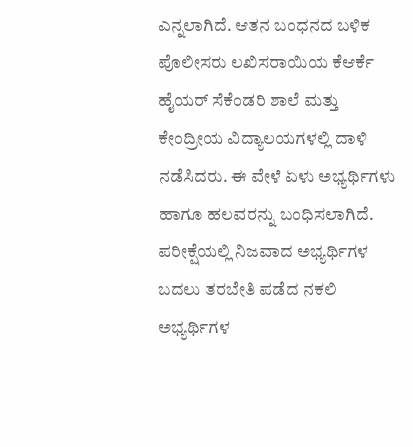ಎನ್ನಲಾಗಿದೆ. ಆತನ ಬಂಧನದ ಬಳಿಕ ಪೊಲೀಸರು ಲಖಿಸರಾಯಿಯ ಕೆಆರ್ಕೆ ಹೈಯರ್ ಸೆಕೆಂಡರಿ ಶಾಲೆ ಮತ್ತು ಕೇಂದ್ರೀಯ ವಿದ್ಯಾಲಯಗಳಲ್ಲಿ ದಾಳಿ ನಡೆಸಿದರು. ಈ ವೇಳೆ ಏಳು ಅಭ್ಯರ್ಥಿಗಳು ಹಾಗೂ ಹಲವರನ್ನು ಬಂಧಿಸಲಾಗಿದೆ.
ಪರೀಕ್ಷೆಯಲ್ಲಿ ನಿಜವಾದ ಅಭ್ಯರ್ಥಿಗಳ ಬದಲು ತರಬೇತಿ ಪಡೆದ ನಕಲಿ ಅಭ್ಯರ್ಥಿಗಳ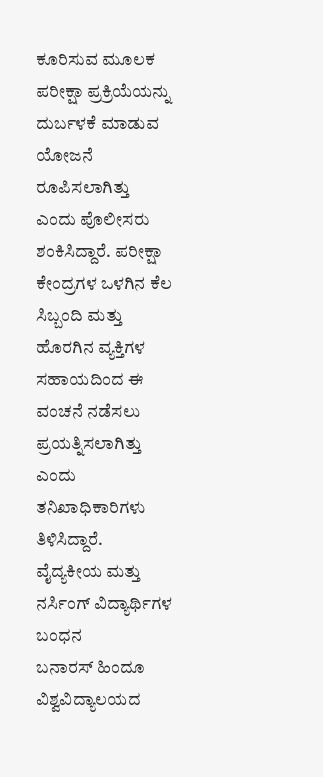ಕೂರಿಸುವ ಮೂಲಕ ಪರೀಕ್ಷಾ ಪ್ರಕ್ರಿಯೆಯನ್ನು ದುರ್ಬಳಕೆ ಮಾಡುವ ಯೋಜನೆ ರೂಪಿಸಲಾಗಿತ್ತು ಎಂದು ಪೊಲೀಸರು ಶಂಕಿಸಿದ್ದಾರೆ. ಪರೀಕ್ಷಾ ಕೇಂದ್ರಗಳ ಒಳಗಿನ ಕೆಲ ಸಿಬ್ಬಂದಿ ಮತ್ತು ಹೊರಗಿನ ವ್ಯಕ್ತಿಗಳ ಸಹಾಯದಿಂದ ಈ ವಂಚನೆ ನಡೆಸಲು ಪ್ರಯತ್ನಿಸಲಾಗಿತ್ತು ಎಂದು ತನಿಖಾಧಿಕಾರಿಗಳು ತಿಳಿಸಿದ್ದಾರೆ.
ವೈದ್ಯಕೀಯ ಮತ್ತು ನರ್ಸಿಂಗ್ ವಿದ್ಯಾರ್ಥಿಗಳ ಬಂಧನ
ಬನಾರಸ್ ಹಿಂದೂ ವಿಶ್ವವಿದ್ಯಾಲಯದ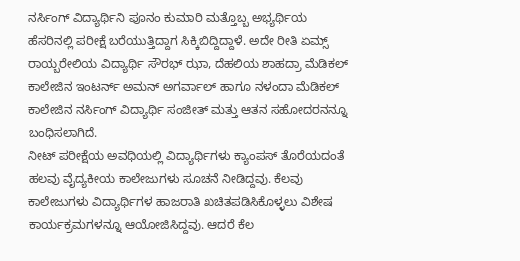ನರ್ಸಿಂಗ್ ವಿದ್ಯಾರ್ಥಿನಿ ಪೂನಂ ಕುಮಾರಿ ಮತ್ತೊಬ್ಬ ಅಭ್ಯರ್ಥಿಯ ಹೆಸರಿನಲ್ಲಿ ಪರೀಕ್ಷೆ ಬರೆಯುತ್ತಿದ್ದಾಗ ಸಿಕ್ಕಿಬಿದ್ದಿದ್ದಾಳೆ. ಅದೇ ರೀತಿ ಏಮ್ಸ್ ರಾಯ್ಬರೇಲಿಯ ವಿದ್ಯಾರ್ಥಿ ಸೌರಭ್ ಝಾ, ದೆಹಲಿಯ ಶಾಹದ್ರಾ ಮೆಡಿಕಲ್ ಕಾಲೇಜಿನ ಇಂಟರ್ನ್ ಅಮನ್ ಅಗರ್ವಾಲ್ ಹಾಗೂ ನಳಂದಾ ಮೆಡಿಕಲ್ ಕಾಲೇಜಿನ ನರ್ಸಿಂಗ್ ವಿದ್ಯಾರ್ಥಿ ಸಂಜೀತ್ ಮತ್ತು ಆತನ ಸಹೋದರನನ್ನೂ ಬಂಧಿಸಲಾಗಿದೆ.
ನೀಟ್ ಪರೀಕ್ಷೆಯ ಅವಧಿಯಲ್ಲಿ ವಿದ್ಯಾರ್ಥಿಗಳು ಕ್ಯಾಂಪಸ್ ತೊರೆಯದಂತೆ ಹಲವು ವೈದ್ಯಕೀಯ ಕಾಲೇಜುಗಳು ಸೂಚನೆ ನೀಡಿದ್ದವು. ಕೆಲವು ಕಾಲೇಜುಗಳು ವಿದ್ಯಾರ್ಥಿಗಳ ಹಾಜರಾತಿ ಖಚಿತಪಡಿಸಿಕೊಳ್ಳಲು ವಿಶೇಷ ಕಾರ್ಯಕ್ರಮಗಳನ್ನೂ ಆಯೋಜಿಸಿದ್ದವು. ಆದರೆ ಕೆಲ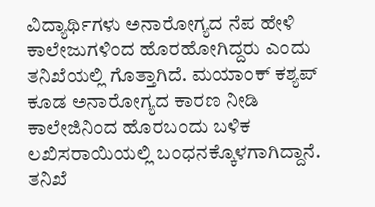ವಿದ್ಯಾರ್ಥಿಗಳು ಅನಾರೋಗ್ಯದ ನೆಪ ಹೇಳಿ ಕಾಲೇಜುಗಳಿಂದ ಹೊರಹೋಗಿದ್ದರು ಎಂದು ತನಿಖೆಯಲ್ಲಿ ಗೊತ್ತಾಗಿದೆ. ಮಯಾಂಕ್ ಕಶ್ಯಪ್ ಕೂಡ ಅನಾರೋಗ್ಯದ ಕಾರಣ ನೀಡಿ ಕಾಲೇಜಿನಿಂದ ಹೊರಬಂದು ಬಳಿಕ ಲಖಿಸರಾಯಿಯಲ್ಲಿ ಬಂಧನಕ್ಕೊಳಗಾಗಿದ್ದಾನೆ.
ತನಿಖೆ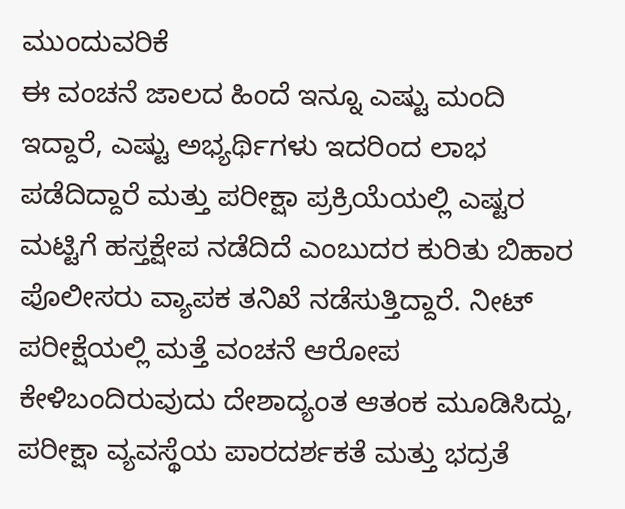ಮುಂದುವರಿಕೆ
ಈ ವಂಚನೆ ಜಾಲದ ಹಿಂದೆ ಇನ್ನೂ ಎಷ್ಟು ಮಂದಿ ಇದ್ದಾರೆ, ಎಷ್ಟು ಅಭ್ಯರ್ಥಿಗಳು ಇದರಿಂದ ಲಾಭ ಪಡೆದಿದ್ದಾರೆ ಮತ್ತು ಪರೀಕ್ಷಾ ಪ್ರಕ್ರಿಯೆಯಲ್ಲಿ ಎಷ್ಟರ ಮಟ್ಟಿಗೆ ಹಸ್ತಕ್ಷೇಪ ನಡೆದಿದೆ ಎಂಬುದರ ಕುರಿತು ಬಿಹಾರ ಪೊಲೀಸರು ವ್ಯಾಪಕ ತನಿಖೆ ನಡೆಸುತ್ತಿದ್ದಾರೆ. ನೀಟ್ ಪರೀಕ್ಷೆಯಲ್ಲಿ ಮತ್ತೆ ವಂಚನೆ ಆರೋಪ ಕೇಳಿಬಂದಿರುವುದು ದೇಶಾದ್ಯಂತ ಆತಂಕ ಮೂಡಿಸಿದ್ದು, ಪರೀಕ್ಷಾ ವ್ಯವಸ್ಥೆಯ ಪಾರದರ್ಶಕತೆ ಮತ್ತು ಭದ್ರತೆ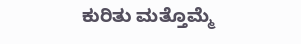ಕುರಿತು ಮತ್ತೊಮ್ಮೆ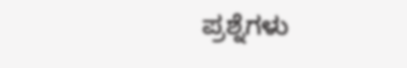ಪ್ರಶ್ನೆಗಳು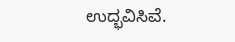ಉದ್ಭವಿಸಿವೆ.